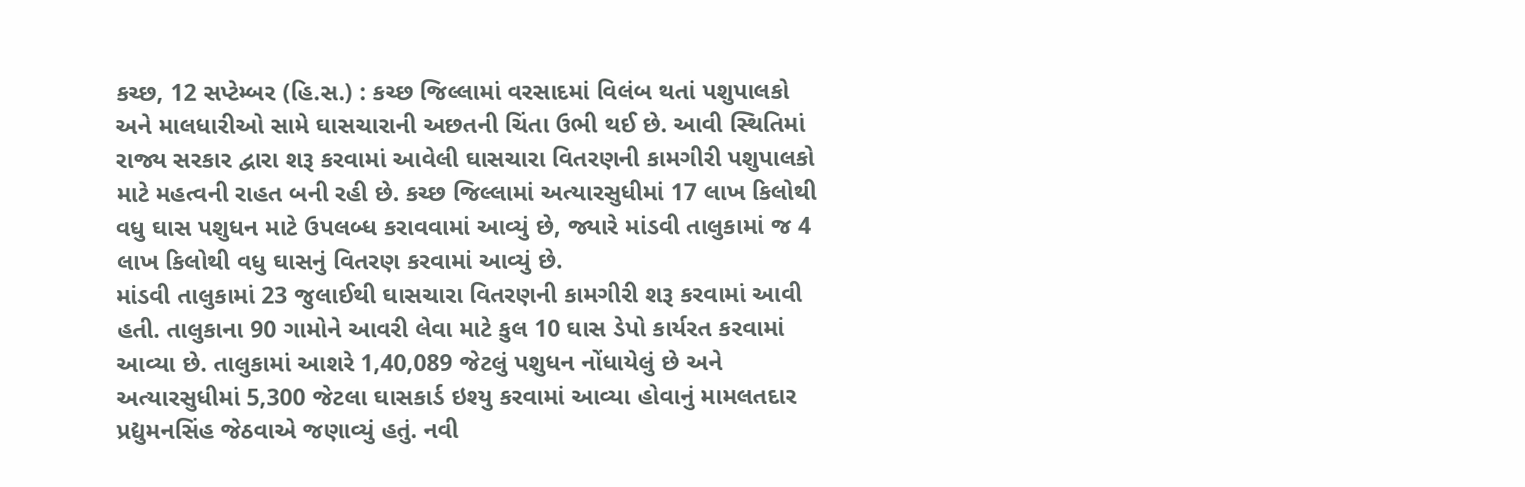કચ્છ, 12 સપ્ટેમ્બર (હિ.સ.) : કચ્છ જિલ્લામાં વરસાદમાં વિલંબ થતાં પશુપાલકો અને માલધારીઓ સામે ઘાસચારાની અછતની ચિંતા ઉભી થઈ છે. આવી સ્થિતિમાં રાજ્ય સરકાર દ્વારા શરૂ કરવામાં આવેલી ઘાસચારા વિતરણની કામગીરી પશુપાલકો માટે મહત્વની રાહત બની રહી છે. કચ્છ જિલ્લામાં અત્યારસુધીમાં 17 લાખ કિલોથી વધુ ઘાસ પશુધન માટે ઉપલબ્ધ કરાવવામાં આવ્યું છે, જ્યારે માંડવી તાલુકામાં જ 4 લાખ કિલોથી વધુ ઘાસનું વિતરણ કરવામાં આવ્યું છે.
માંડવી તાલુકામાં 23 જુલાઈથી ઘાસચારા વિતરણની કામગીરી શરૂ કરવામાં આવી હતી. તાલુકાના 90 ગામોને આવરી લેવા માટે કુલ 10 ઘાસ ડેપો કાર્યરત કરવામાં આવ્યા છે. તાલુકામાં આશરે 1,40,089 જેટલું પશુધન નોંધાયેલું છે અને અત્યારસુધીમાં 5,300 જેટલા ઘાસકાર્ડ ઇશ્યુ કરવામાં આવ્યા હોવાનું મામલતદાર પ્રદ્યુમનસિંહ જેઠવાએ જણાવ્યું હતું. નવી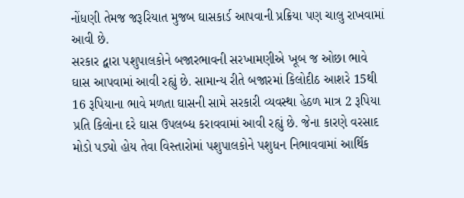નોંધણી તેમજ જરૂરિયાત મુજબ ઘાસકાર્ડ આપવાની પ્રક્રિયા પણ ચાલુ રાખવામાં આવી છે.
સરકાર દ્વારા પશુપાલકોને બજારભાવની સરખામણીએ ખૂબ જ ઓછા ભાવે ઘાસ આપવામાં આવી રહ્યું છે. સામાન્ય રીતે બજારમાં કિલોદીઠ આશરે 15થી 16 રૂપિયાના ભાવે મળતા ઘાસની સામે સરકારી વ્યવસ્થા હેઠળ માત્ર 2 રૂપિયા પ્રતિ કિલોના દરે ઘાસ ઉપલબ્ધ કરાવવામાં આવી રહ્યું છે. જેના કારણે વરસાદ મોડો પડ્યો હોય તેવા વિસ્તારોમાં પશુપાલકોને પશુધન નિભાવવામાં આર્થિક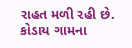રાહત મળી રહી છે.
કોડાય ગામના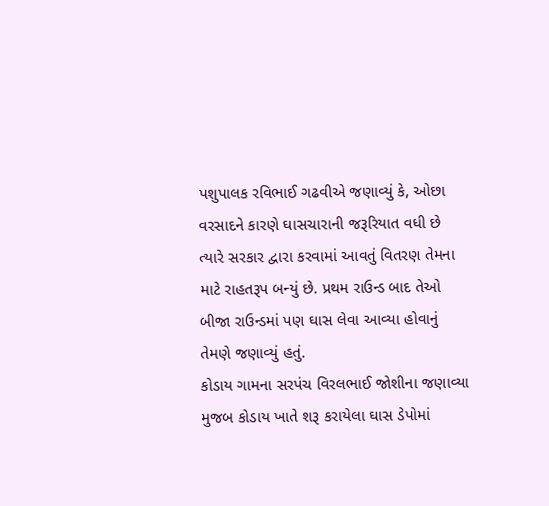પશુપાલક રવિભાઈ ગઢવીએ જણાવ્યું કે, ઓછા વરસાદને કારણે ઘાસચારાની જરૂરિયાત વધી છે ત્યારે સરકાર દ્વારા કરવામાં આવતું વિતરણ તેમના માટે રાહતરૂપ બન્યું છે. પ્રથમ રાઉન્ડ બાદ તેઓ બીજા રાઉન્ડમાં પણ ઘાસ લેવા આવ્યા હોવાનું તેમણે જણાવ્યું હતું.
કોડાય ગામના સરપંચ વિરલભાઈ જોશીના જણાવ્યા મુજબ કોડાય ખાતે શરૂ કરાયેલા ઘાસ ડેપોમાં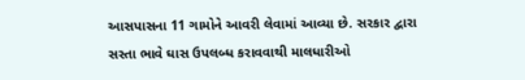આસપાસના 11 ગામોને આવરી લેવામાં આવ્યા છે. સરકાર દ્વારા સસ્તા ભાવે ઘાસ ઉપલબ્ધ કરાવવાથી માલધારીઓ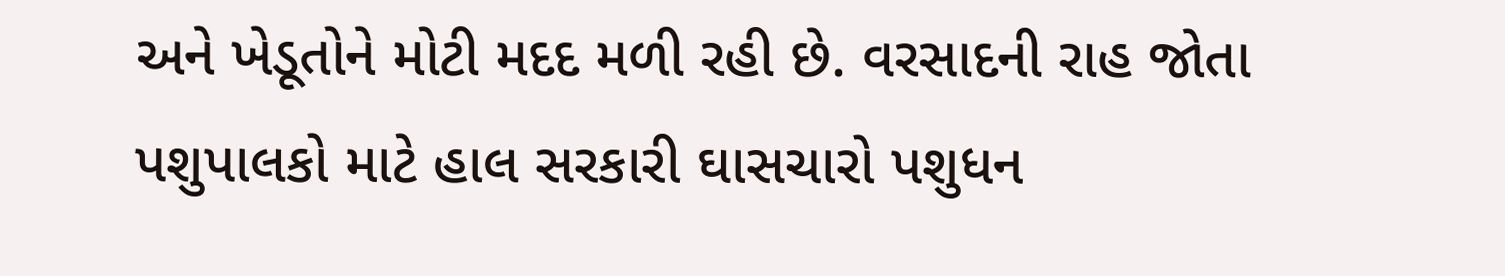અને ખેડૂતોને મોટી મદદ મળી રહી છે. વરસાદની રાહ જોતા પશુપાલકો માટે હાલ સરકારી ઘાસચારો પશુધન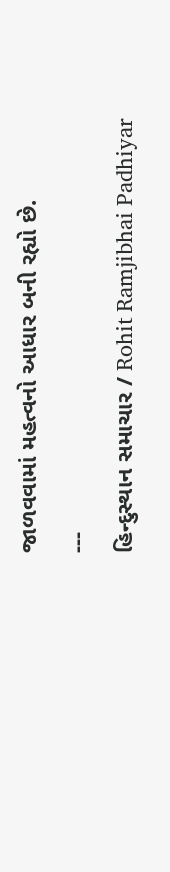જાળવવામાં મહત્વનો આધાર બની રહ્યો છે.
---
હિન્દુસ્થાન સમાચાર / Rohit Ramjibhai Padhiyar